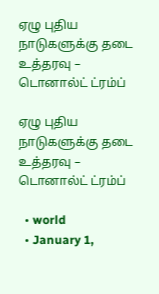ஏழு புதிய நாடுகளுக்கு தடை உத்தரவு – டொனால்ட் ட்ரம்ப்

ஏழு புதிய நாடுகளுக்கு தடை உத்தரவு – டொனால்ட் ட்ரம்ப்

  • world
  • January 1,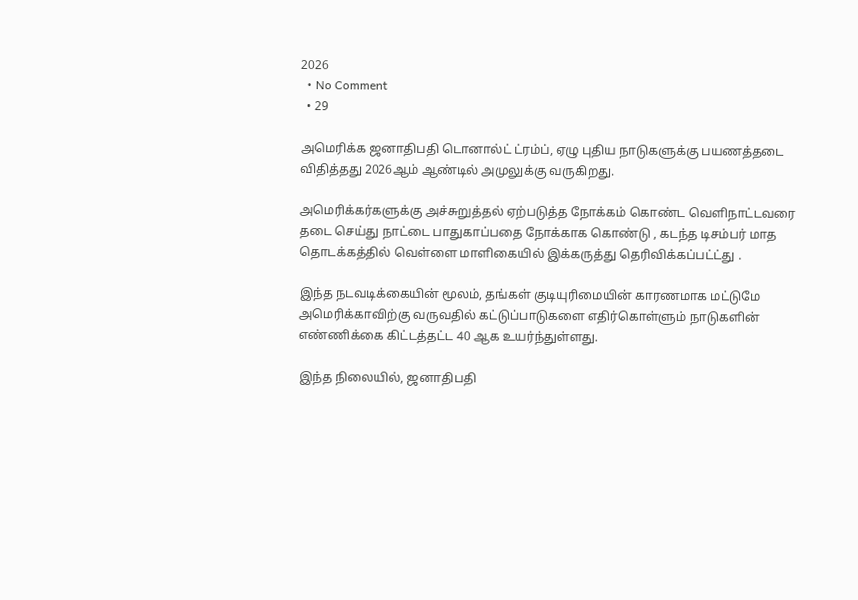2026
  • No Comment
  • 29

அமெரிக்க ஜனாதிபதி டொனால்ட் ட்ரம்ப், ஏழு புதிய நாடுகளுக்கு பயணத்தடை விதித்தது 2026ஆம் ஆண்டில் அமுலுக்கு வருகிறது.

அமெரிக்கர்களுக்கு அச்சுறுத்தல் ஏற்படுத்த நோக்கம் கொண்ட வெளிநாட்டவரை தடை செய்து நாட்டை பாதுகாப்பதை நோக்காக கொண்டு , கடந்த டிசம்பர் மாத தொடக்கத்தில் வெள்ளை மாளிகையில் இக்கருத்து தெரிவிக்கப்பட்ட்து .

இந்த நடவடிக்கையின் மூலம், தங்கள் குடியுரிமையின் காரணமாக மட்டுமே அமெரிக்காவிற்கு வருவதில் கட்டுப்பாடுகளை எதிர்கொள்ளும் நாடுகளின் எண்ணிக்கை கிட்டத்தட்ட 40 ஆக உயர்ந்துள்ளது.

இந்த நிலையில், ஜனாதிபதி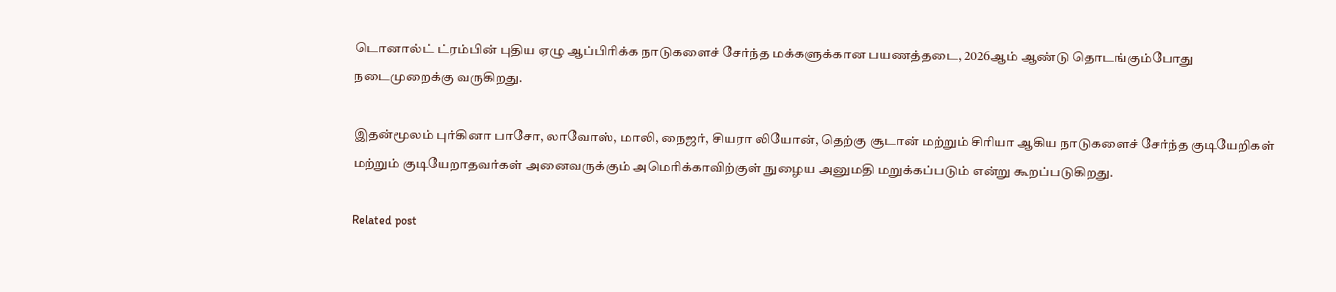டொனால்ட் ட்ரம்பின் புதிய ஏழு ஆப்பிரிக்க நாடுகளைச் சேர்ந்த மக்களுக்கான பயணத்தடை, 2026ஆம் ஆண்டு தொடங்கும்போது நடைமுறைக்கு வருகிறது.

இதன்மூலம் புர்கினா பாசோ, லாவோஸ், மாலி, நைஜர், சியரா லியோன், தெற்கு சூடான் மற்றும் சிரியா ஆகிய நாடுகளைச் சேர்ந்த குடியேறிகள் மற்றும் குடியேறாதவர்கள் அனைவருக்கும் அமெரிக்காவிற்குள் நுழைய அனுமதி மறுக்கப்படும் என்று கூறப்படுகிறது.

Related post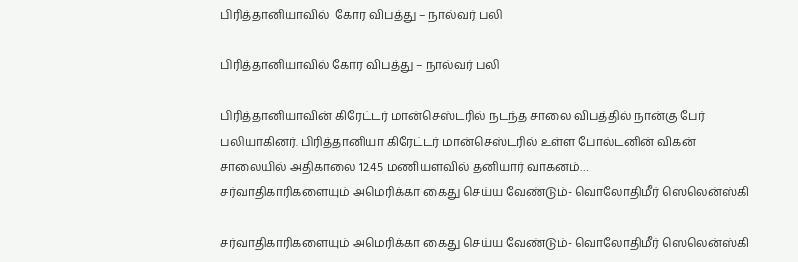பிரித்தானியாவில்  கோர விபத்து – நால்வர் பலி

பிரித்தானியாவில் கோர விபத்து – நால்வர் பலி

பிரித்தானியாவின் கிரேட்டர் மான்செஸ்டரில் நடந்த சாலை விபத்தில் நான்கு பேர் பலியாகினர். பிரித்தானியா கிரேட்டர் மான்செஸ்டரில் உள்ள போல்டனின் விகன் சாலையில் அதிகாலை 12.45 மணியளவில் தனியார் வாகனம்…
சர்வாதிகாரிகளையும் அமெரிக்கா கைது செய்ய வேண்டும்- வொலோதிமீர் ஸெலென்ஸ்கி

சர்வாதிகாரிகளையும் அமெரிக்கா கைது செய்ய வேண்டும்- வொலோதிமீர் ஸெலென்ஸ்கி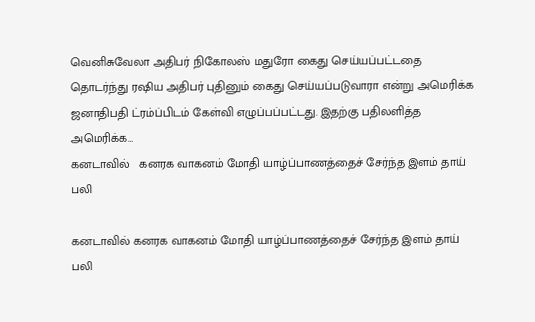வெனிசுவேலா அதிபர் நிகோலஸ் மதுரோ கைது செய்யப்பட்டதை தொடர்ந்து ரஷிய அதிபர் புதினும் கைது செய்யப்படுவாரா என்று அமெரிக்க ஜனாதிபதி ட்ரம்ப்பிடம் கேள்வி எழுப்பப்பட்டது. இதற்கு பதிலளித்த அமெரிக்க…
கனடாவில்   கனரக வாகனம் மோதி யாழ்ப்பாணத்தைச் சேர்ந்த இளம் தாய் பலி

கனடாவில் கனரக வாகனம் மோதி யாழ்ப்பாணத்தைச் சேர்ந்த இளம் தாய் பலி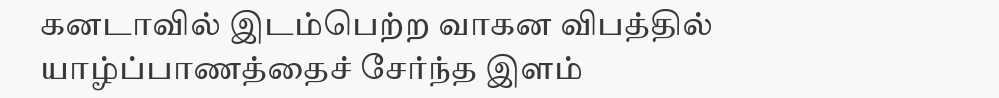கனடாவில் இடம்பெற்ற வாகன விபத்தில் யாழ்ப்பாணத்தைச் சேர்ந்த இளம்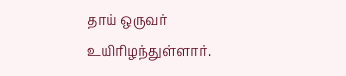தாய் ஒருவர் உயிரிழந்துள்ளார்.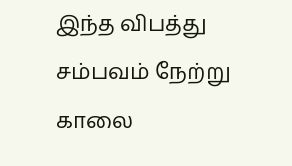இந்த விபத்து சம்பவம் நேற்று காலை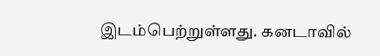இடம்பெற்றுள்ளது. கனடாவில்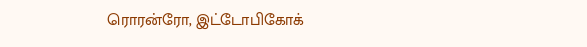ரொரன்ரோ, இட்டோபிகோக்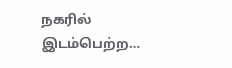நகரில் இடம்பெற்ற…